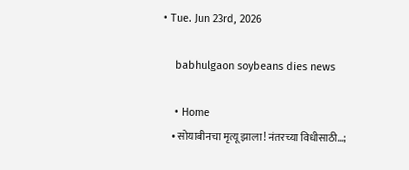• Tue. Jun 23rd, 2026

    babhulgaon soybeans dies news

    • Home
    • सोयाबीनचा मृत्यू झाला! नंतरच्या विधीसाठी…;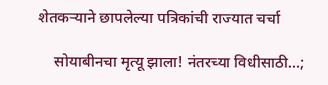शेतकऱ्याने छापलेल्या पत्रिकांची राज्यात चर्चा

    सोयाबीनचा मृत्यू झाला! नंतरच्या विधीसाठी…;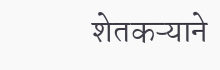शेतकऱ्याने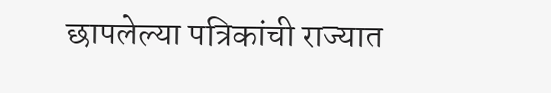छापलेल्या पत्रिकांची राज्यात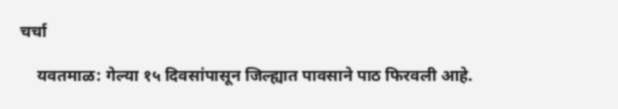चर्चा

    यवतमाळ: गेल्या १५ दिवसांपासून जिल्ह्यात पावसाने पाठ फिरवली आहे.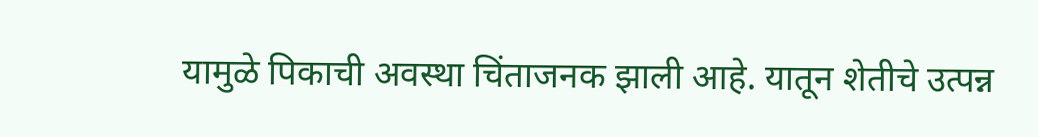यामुळे पिकाची अवस्था चिंताजनक झाली आहे. यातून शेतीचे उत्पन्न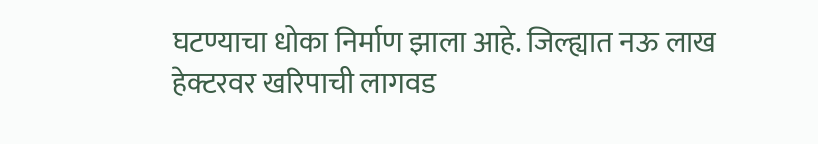घटण्याचा धोका निर्माण झाला आहे. जिल्ह्यात नऊ लाख हेक्टरवर खरिपाची लागवड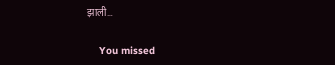झाली…

    You missed